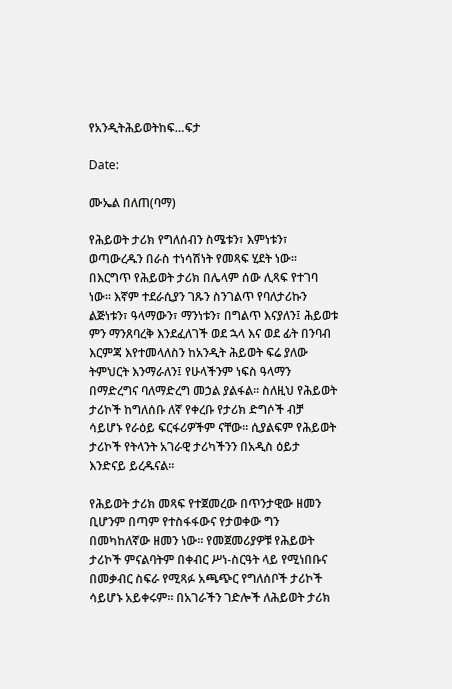የአንዲትሕይወትከፍ…ፍታ

Date:

ሙኤል በለጠ(ባማ)

የሕይወት ታሪክ የግለሰብን ስሜቱን፣ እምነቱን፣ ወጣውረዱን በራስ ተነሳሽነት የመጻፍ ሂደት ነው። በእርግጥ የሕይወት ታሪክ በሌላም ሰው ሊጻፍ የተገባ ነው። እኛም ተደራሲያን ገጹን ስንገልጥ የባለታሪኩን ልጅነቱን፣ ዓላማውን፣ ማንነቱን፣ በግልጥ እናያለን፤ ሕይወቱ ምን ማንጸባረቅ እንደፈለገች ወደ ኋላ እና ወደ ፊት በንባብ እርምጃ እየተመላለስን ከአንዲት ሕይወት ፍሬ ያለው ትምህርት እንማራለን፤ የሁላችንም ነፍስ ዓላማን በማድረግና ባለማድረግ መኃል ያልፋል። ስለዚህ የሕይወት ታሪኮች ከግለሰቡ ለኛ የቀረቡ የታሪክ ድግሶች ብቻ ሳይሆኑ የራዕይ ፍርፋሪዎችም ናቸው። ሲያልፍም የሕይወት ታሪኮች የትላንት አገራዊ ታሪካችንን በአዲስ ዕይታ እንድናይ ይረዱናል።

የሕይወት ታሪክ መጻፍ የተጀመረው በጥንታዊው ዘመን ቢሆንም በጣም የተስፋፋውና የታወቀው ግን በመካከለኛው ዘመን ነው፡፡ የመጀመሪያዎቹ የሕይወት ታሪኮች ምናልባትም በቀብር ሥነ-ስርዓት ላይ የሚነበቡና በመቃብር ስፍራ የሚጻፉ አጫጭር የግለሰቦች ታሪኮች ሳይሆኑ አይቀሩም። በአገራችን ገድሎች ለሕይወት ታሪክ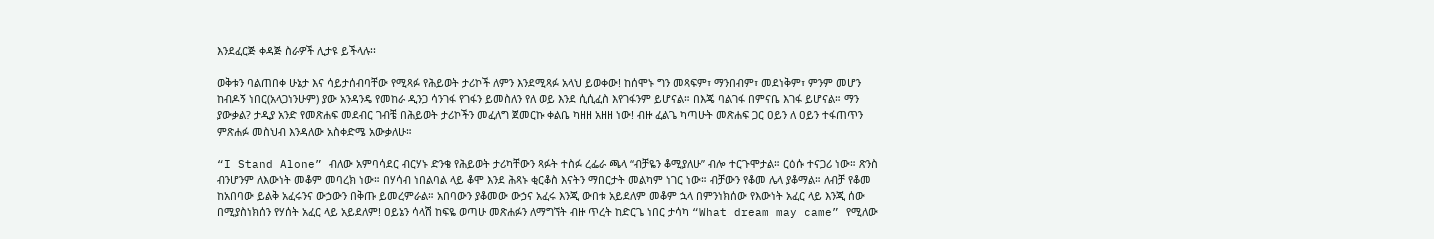እንደፈርጅ ቀዳጅ ስራዎች ሊታዩ ይችላሉ፡፡

ወቅቱን ባልጠበቀ ሁኔታ እና ሳይታሰብባቸው የሚጻፉ የሕይወት ታሪኮች ለምን እንደሚጻፉ አላህ ይወቀው! ከሰሞኑ ግን መጻፍም፣ ማንበብም፣ መደነቅም፣ ምንም መሆን ከብዶኝ ነበር(አላጋነንሁም) ያው አንዳንዴ የመከራ ዲንጋ ሳንገፋ የገፋን ይመስለን የለ ወይ እንደ ሲሲፈስ እየገፋንም ይሆናል። በእጄ ባልገፋ በምናቤ እገፋ ይሆናል። ማን ያውቃል? ታዲያ አንድ የመጽሐፍ መደብር ገብቼ በሕይወት ታሪኮችን መፈለግ ጀመርኩ ቀልቤ ካዘዘ አዘዘ ነው! ብዙ ፈልጌ ካጣሁት መጽሐፍ ጋር ዐይን ለ ዐይን ተፋጠጥን ምጽሐፉ መስህብ እንዳለው አስቀድሜ አውቃለሁ።

“I Stand Alone” ብለው አምባሳደር ብርሃኑ ድንቄ የሕይወት ታሪካቸውን ጻፉት ተስፉ ረፌራ ጫላ “ብቻዬን ቆሚያለሁ” ብሎ ተርጉሞታል። ርዕሱ ተናጋሪ ነው። ጽንስ ብንሆንም ለእውነት መቆም መባረክ ነው። በሃሳብ ነበልባል ላይ ቆሞ እንደ ሕጻኑ ቂርቆስ እናትን ማበርታት መልካም ነገር ነው። ብቻውን የቆመ ሌላ ያቆማል። ለብቻ የቆመ ከአበባው ይልቅ አፈሩንና ውኃውን በቅጡ ይመረምራል። አበባውን ያቆመው ውኃና አፈሩ እንጂ ውበቱ አይደለም መቆም ኋላ በምንነክሰው የእውነት አፈር ላይ እንጂ ሰው በሚያስነክሰን የሃሰት አፈር ላይ አይደለም! ዐይኔን ሳላሽ ከፍዬ ወጣሁ መጽሐፉን ለማግኘት ብዙ ጥረት ከድርጌ ነበር ታሳካ “What dream may came” የሚለው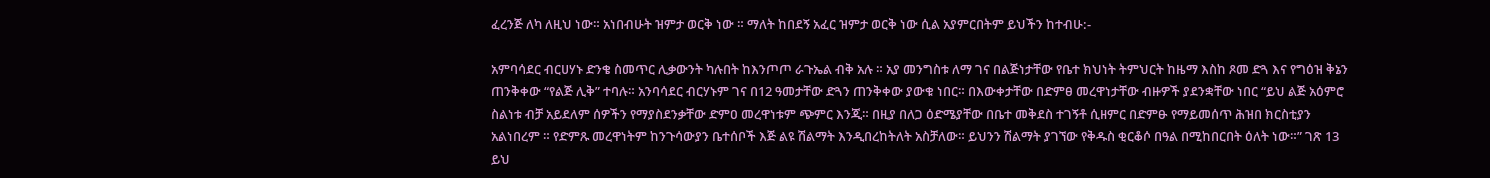ፈረንጅ ለካ ለዚህ ነው። አነበብሁት ዝምታ ወርቅ ነው ። ማለት ከበደኝ አፈር ዝምታ ወርቅ ነው ሲል አያምርበትም ይህችን ከተብሁ:-

አምባሳደር ብርሀሃኑ ድንቄ ስመጥር ሊቃውንት ካሉበት ከእንጦጦ ራጉኤል ብቅ አሉ ። አያ መንግስቱ ለማ ገና በልጅነታቸው የቤተ ክህነት ትምህርት ከዜማ እስከ ጾመ ድጓ እና የግዕዝ ቅኔን ጠንቅቀው “የልጅ ሊቅ” ተባሉ። አንባሳደር ብርሃኑም ገና በ12 ዓመታቸው ድጓን ጠንቅቀው ያውቁ ነበር። በእውቀታቸው በድምፀ መረዋነታቸው ብዙዎች ያደንቋቸው ነበር “ይህ ልጅ አዕምሮ ስልነቱ ብቻ አይደለም ሰዎችን የማያስደንቃቸው ድምዐ መረዋነቱም ጭምር እንጂ። በዚያ በለጋ ዕድሜያቸው በቤተ መቅደስ ተገኝቶ ሲዘምር በድምፁ የማይመሰጥ ሕዝበ ክርስቲያን አልነበረም ። የድምጹ መረዋነትም ከንጉሳውያን ቤተሰቦች እጅ ልዩ ሽልማት እንዲበረከትለት አስቻለው። ይህንን ሽልማት ያገኘው የቅዱስ ቂርቆሶ በዓል በሚከበርበት ዕለት ነው።” ገጽ 13 ይህ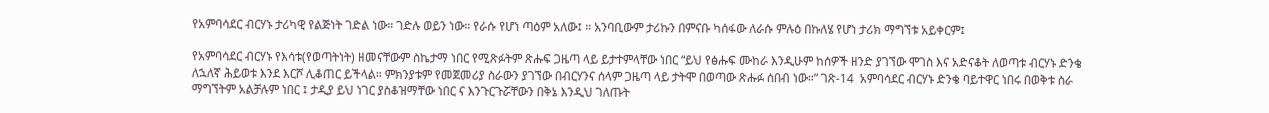የአምባሳደር ብርሃኑ ታሪካዊ የልጅነት ገድል ነው። ገድሉ ወይን ነው። የራሱ የሆነ ጣዕም አለው፤ ። አንባቢውም ታሪኩን በምናቡ ካሰፋው ለራሱ ምሉዕ በኩለሄ የሆነ ታሪክ ማግኘቱ አይቀርም፤

የአምባሳደር ብርሃኑ የእሳቱ(የወጣትነት) ዘመናቸውም ስኬታማ ነበር የሚጽፉትም ጽሑፍ ጋዜጣ ላይ ይታተምላቸው ነበር “ይህ የፅሑፍ ሙከራ እንዲሁም ከሰዎች ዘንድ ያገኘው ሞገስ እና አድናቆት ለወጣቱ ብርሃኑ ድንቄ ለኋለኛ ሕይወቱ እንደ እርሾ ሊቆጠር ይችላል። ምክንያቱም የመጀመሪያ ስራውን ያገኘው በብርሃንና ሰላም ጋዜጣ ላይ ታትሞ በወጣው ጽሑፉ ሰበብ ነው።” ገጽ-14  አምባሳደር ብርሃኑ ድንቄ ባይተዋር ነበሩ በወቅቱ ስራ ማግኘትም አልቻሉም ነበር ፤ ታዲያ ይህ ነገር ያስቆዝማቸው ነበር ና እንጉርጉሯቸውን በቅኔ እንዲህ ገለጡት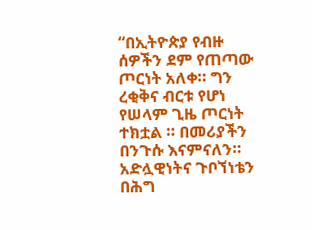“በኢትዮጵያ የብዙ ሰዎችን ደም የጠጣው ጦርነት አለቀ። ግን ረቂቅና ብርቱ የሆነ የሠላም ጊዜ ጦርነት ተክቷል ። በመሪያችን በንጉሱ እናምናለን። አድሏዊነትና ጉቦኘነቴን በሕግ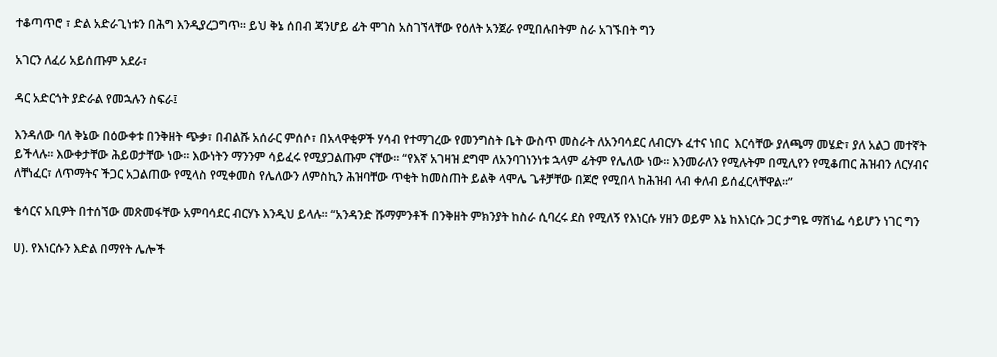ተቆጣጥሮ ፣ ድል አድራጊነቱን በሕግ እንዲያረጋግጥ። ይህ ቅኔ ሰበብ ጃንሆይ ፊት ሞገስ አስገኘላቸው የዕለት አንጀራ የሚበሉበትም ስራ አገኙበት ግን

አገርን ለፈሪ አይሰጡም አደራ፣

ዳር አድርጎት ያድራል የመኋሉን ስፍራ፤

እንዳለው ባለ ቅኔው በዕውቀቱ በንቅዘት ጭቃ፣ በብልሹ አሰራር ምሰሶ፣ በአላዋቂዎች ሃሳብ የተማገረው የመንግስት ቤት ውስጥ መስራት ለአንባሳደር ለብርሃኑ ፈተና ነበር  እርሳቸው ያለጫማ መሄድ፣ ያለ አልጋ መተኛት ይችላሉ። እውቀታቸው ሕይወታቸው ነው። እውነትን ማንንም ሳይፈሩ የሚያጋልጡም ናቸው። “የእኛ አገዛዝ ደግሞ ለአንባገነንነቱ ኋላም ፊትም የሌለው ነው። እንመራለን የሚሉትም በሚሊየን የሚቆጠር ሕዝብን ለርሃብና ለቸነፈር፣ ለጥማትና ችጋር አጋልጠው የሚላስ የሚቀመስ የሌለውን ለምስኪን ሕዝባቸው ጥቂት ከመስጠት ይልቅ ላሞሌ ጌቶቻቸው በጆሮ የሚበላ ከሕዝብ ላብ ቀለብ ይሰፈርላቸዋል።”

ቄሳርና አቢዎት በተሰኘው መጽመፋቸው አምባሳደር ብርሃኑ እንዲህ ይላሉ። “አንዳንድ ሹማምንቶች በንቅዘት ምክንያት ከስራ ሲባረሩ ደስ የሚለኝ የእነርሱ ሃዘን ወይም እኔ ከእነርሱ ጋር ታግዬ ማሸነፌ ሳይሆን ነገር ግን

ሀ). የእነርሱን እድል በማየት ሌሎች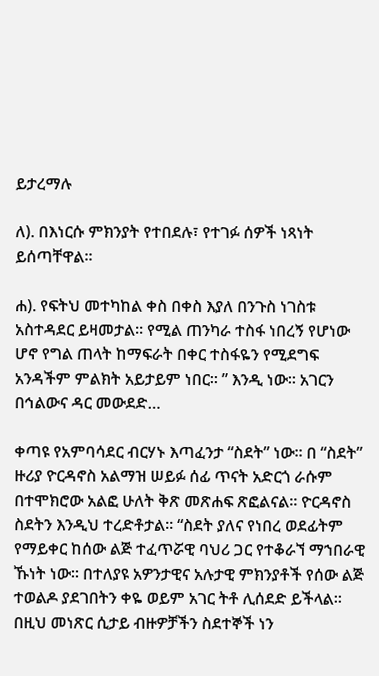ይታረማሉ

ለ). በእነርሱ ምክንያት የተበደሉ፣ የተገፉ ሰዎች ነጻነት ይሰጣቸዋል።

ሐ). የፍትህ መተካከል ቀስ በቀስ እያለ በንጉስ ነገስቱ አስተዳደር ይዛመታል። የሚል ጠንካራ ተስፋ ነበረኝ የሆነው ሆኖ የግል ጠላት ከማፍራት በቀር ተስፋዬን የሚደግፍ አንዳችም ምልክት አይታይም ነበር። ” እንዲ ነው። አገርን በኅልውና ዳር መውደድ…

ቀጣዩ የአምባሳደር ብርሃኑ እጣፈንታ “ስደት” ነው። በ “ስደት” ዙሪያ ዮርዳኖስ አልማዝ ሠይፉ ሰፊ ጥናት አድርጎ ራሱም በተሞክሮው አልፎ ሁለት ቅጽ መጽሐፍ ጽፎልናል። ዮርዳኖስ ስደትን እንዲህ ተረድቶታል። “ስደት ያለና የነበረ ወደፊትም የማይቀር ከሰው ልጅ ተፈጥሯዊ ባህሪ ጋር የተቆራኘ ማኀበራዊ ኹነት ነው። በተለያዩ አዎንታዊና አሉታዊ ምክንያቶች የሰው ልጅ ተወልዶ ያደገበትን ቀዬ ወይም አገር ትቶ ሊሰደድ ይችላል። በዚህ መነጽር ሲታይ ብዙዎቻችን ስደተኞች ነን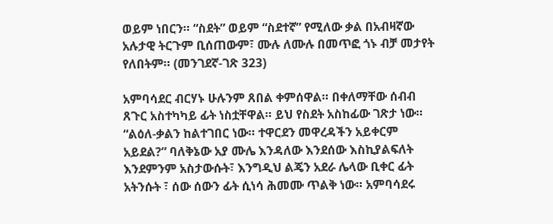ወይም ነበርን። “ስደት” ወይም “ስደተኛ” የሚለው ቃል በአብዛኛው አሉታዊ ትርጉም ቢሰጠውም፣ ሙሉ ለሙሉ በመጥፎ ጎኑ ብቻ መታየት የለበትም። (መንገደኛ-ገጽ 323)

አምባሳደር ብርሃኑ ሁሉንም ጸበል ቀምሰዋል። በቀለማቸው ሰብብ ጸጉር አስተካካይ ፊት ነስቷቸዋል። ይህ የስደት አስከፊው ገጽታ ነው። “ልዕለ-ቃልን ከልተገበር ነው። ተዋርደን መዋረዳችን አይቀርም አይደል?” ባለቅኔው አያ ሙሌ እንዳለው እንደሰው እስኪያልፍለት እንደምንም አስታውሱት፣ እንግዲህ ልጄን አደራ ሌላው ቢቀር ፊት አትንሱት ፣ ሰው ሰውን ፊት ሲነሳ ሕመሙ ጥልቅ ነው። አምባሳደሩ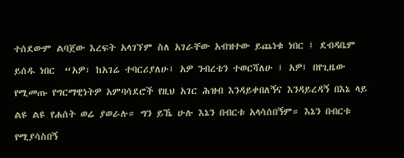ተሰደውም ልባጀው እረፍት አላገኘም ስለ አገራቸው አብዝተው ይጨነቁ ነበር ፤ ደብዳቤም ይሰዱ ነበር  “አዎ፣ ከአገሬ ተባርሪያለሁ፤ አዎ ንብረቴን ተወርሻለሁ ፤ አዎ፤ በየጊዜው የሚመጡ የግርማዊነትዎ አምባሳደሮች የዚህ አገር ሕዝብ እንዳይቀበለኝና እንዳይረዳኝ በእኔ ላይ ልዩ ልዩ የሐሰት ወሬ ያወራሉ። ግን ይኼ ሁሉ እኔን በብርቱ አላሳሰበኝም። እኔን በብርቱ የሚያሳስበኝ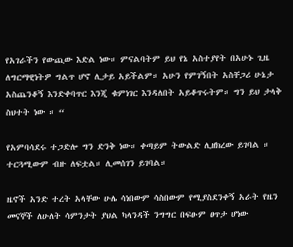የአገራችን የውጪው እድል ነው። ምናልባትም ይህ የኔ አስተያየት በአሁኑ ጊዜ ለግርማዊነትዎ ግልጥ ሆኖ ሊታይ አይችልም። አሁን የምገኝበት አስቸጋሪ ሁኔታ አስጨንቆኝ እንድቀባጥር እንጂ ቁምነገር እንዳለበት አይቆጥሩትም። ግን ይህ ታላቅ ስህተት ነው ። “

የአምባሳደሩ ተጋድሎ ግን ድንቅ ነው። ቀጣይም ትውልድ ሊዘክረው ይገባል ። ተርጓሚውም ብዙ ለፍቷል። ሊመሰገን ይገባል።

ዜኖች አንድ ተረት አላቸው ሁሌ ሳነበውም ሳስበውም የሚያስደንቀኝ አራት የዜን መናኞች ለሁለት ሳምንታት ያህል ካላንዳች ንግግር በፍፁም ፀጥታ ሆነው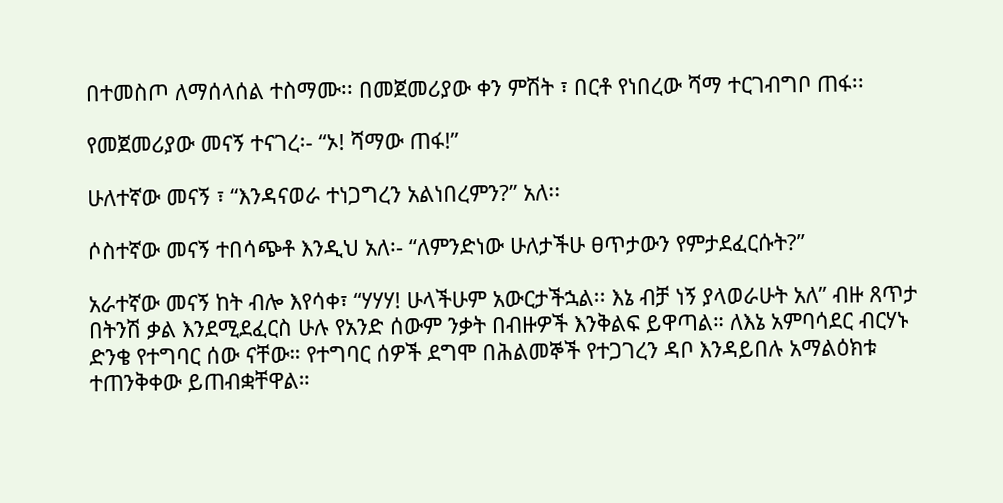በተመስጦ ለማሰላሰል ተስማሙ፡፡ በመጀመሪያው ቀን ምሽት ፣ በርቶ የነበረው ሻማ ተርገብግቦ ጠፋ፡፡

የመጀመሪያው መናኝ ተናገረ፡- “ኦ! ሻማው ጠፋ!”

ሁለተኛው መናኝ ፣ “እንዳናወራ ተነጋግረን አልነበረምን?” አለ፡፡

ሶስተኛው መናኝ ተበሳጭቶ እንዲህ አለ፡- “ለምንድነው ሁለታችሁ ፀጥታውን የምታደፈርሱት?”

አራተኛው መናኝ ከት ብሎ እየሳቀ፣ “ሃሃሃ! ሁላችሁም አውርታችኋል፡፡ እኔ ብቻ ነኝ ያላወራሁት አለ” ብዙ ጸጥታ በትንሽ ቃል እንደሚደፈርስ ሁሉ የአንድ ሰውም ንቃት በብዙዎች እንቅልፍ ይዋጣል። ለእኔ አምባሳደር ብርሃኑ ድንቄ የተግባር ሰው ናቸው። የተግባር ሰዎች ደግሞ በሕልመኞች የተጋገረን ዳቦ እንዳይበሉ አማልዕክቱ ተጠንቅቀው ይጠብቋቸዋል።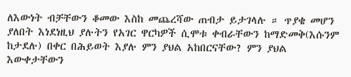ለእውነት ብቻቸውን ቆመው እስከ መጨረሻው ጠብታ ይታገላሉ ። ጥያቄ መሆን ያለበት እነደነዚህ ያሉትን የአገር ዋርካዎች ሲሞቱ ቀብራቸውን ከማድመቅ(እሱንም ከታደሉ) በቀር በሕይወት እያሉ ምን ያህል አከበርናቸው? ምን ያህል እውቀታቸውን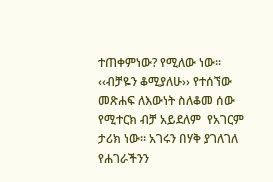ተጠቀምነው? የሚለው ነው። ‹‹ብቻዬን ቆሚያለሁ›› የተሰኘው መጽሐፍ ለእውነት ስለቆመ ሰው የሚተርክ ብቻ አይደለም  የአገርም ታሪክ ነው። አገሩን በሃቅ ያገለገለ የሐገራችንን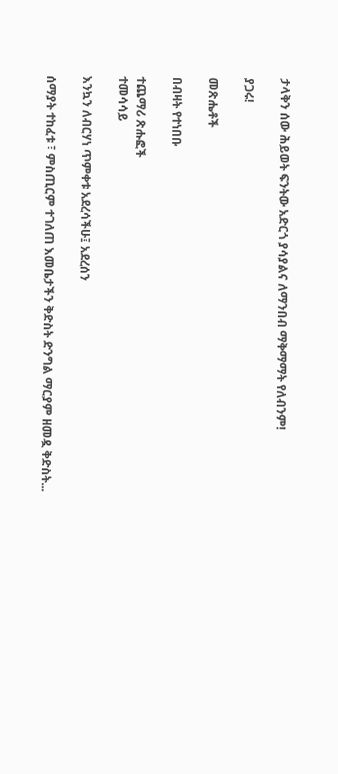ታላቅን ሰው ሕይወት ፍንትው አድርጎ ያሳያልና ለማንበብ ማቅማማት የለብንም!

ያጋሩ!

መጽሔቶች

በብዛት የተነበቡ

ተጨማሪ ጽሑፎች
ተመሳሳይ

እንኳን ለብርሃነ ጥምቀቱ አደረሳችሁ፤ አደረሰን

ሰማያት ተከፈቱ ፣ ምስጢርም ተገለጠ እመቤታችን ቅድስት ድንግል ማርያም ዘመዷ ቅድስት...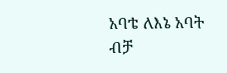አባቴ ለእኔ አባት ብቻ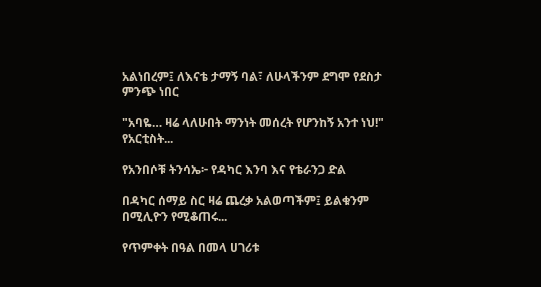አልነበረም፤ ለእናቴ ታማኝ ባል፣ ለሁላችንም ደግሞ የደስታ ምንጭ ነበር

"አባዬ… ዛሬ ላለሁበት ማንነት መሰረት የሆንከኝ አንተ ነህ!" የአርቲስት...

የአንበሶቹ ትንሳኤ፦ የዳካር እንባ እና የቴራንጋ ድል

በዳካር ሰማይ ስር ዛሬ ጨረቃ አልወጣችም፤ ይልቁንም በሚሊዮን የሚቆጠሩ...

የጥምቀት በዓል በመላ ሀገሪቱ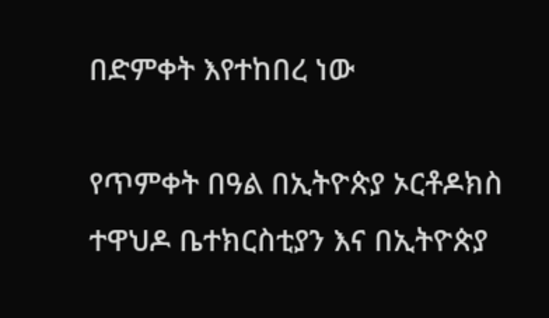በድምቀት እየተከበረ ነው

የጥምቀት በዓል በኢትዮጵያ ኦርቶዶክስ ተዋህዶ ቤተክርስቲያን እና በኢትዮጵያ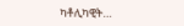ካቶሊካዊት...